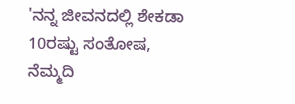'ನನ್ನ ಜೀವನದಲ್ಲಿ ಶೇಕಡಾ 10ರಷ್ಟು ಸಂತೋಷ, ನೆಮ್ಮದಿ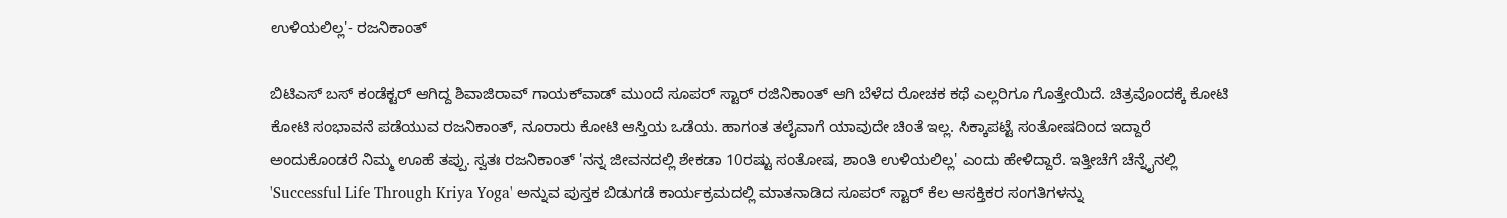ಉಳಿಯಲಿಲ್ಲ'- ರಜನಿಕಾಂತ್

ಬಿಟಿಎಸ್‌ ಬಸ್ ಕಂಡೆಕ್ಟರ್‌ ಆಗಿದ್ದ ಶಿವಾಜಿರಾವ್ ಗಾಯಕ್‌ವಾಡ್ ಮುಂದೆ ಸೂಪರ್ ಸ್ಟಾರ್ ರಜಿನಿಕಾಂತ್‌ ಆಗಿ ಬೆಳೆದ ರೋಚಕ ಕಥೆ ಎಲ್ಲರಿಗೂ ಗೊತ್ತೇಯಿದೆ. ಚಿತ್ರವೊಂದಕ್ಕೆ ಕೋಟಿ ಕೋಟಿ ಸಂಭಾವನೆ ಪಡೆಯುವ ರಜನಿಕಾಂತ್, ನೂರಾರು ಕೋಟಿ ಆಸ್ತಿಯ ಒಡೆಯ. ಹಾಗಂತ ತಲೈವಾಗೆ ಯಾವುದೇ ಚಿಂತೆ ಇಲ್ಲ. ಸಿಕ್ಕಾಪಟ್ಟೆ ಸಂತೋಷದಿಂದ ಇದ್ದಾರೆ ಅಂದುಕೊಂಡರೆ ನಿಮ್ಮ ಊಹೆ ತಪ್ಪು. ಸ್ವತಃ ರಜನಿಕಾಂತ್ 'ನನ್ನ ಜೀವನದಲ್ಲಿ ಶೇಕಡಾ 10ರಷ್ಟು ಸಂತೋಷ, ಶಾಂತಿ ಉಳಿಯಲಿಲ್ಲ' ಎಂದು ಹೇಳಿದ್ದಾರೆ. ಇತ್ತೀಚೆಗೆ ಚೆನ್ನೈನಲ್ಲಿ 'Successful Life Through Kriya Yoga' ಅನ್ನುವ ಪುಸ್ತಕ ಬಿಡುಗಡೆ ಕಾರ್ಯಕ್ರಮದಲ್ಲಿ ಮಾತನಾಡಿದ ಸೂಪರ್ ಸ್ಟಾರ್ ಕೆಲ ಆಸಕ್ತಿಕರ ಸಂಗತಿಗಳನ್ನು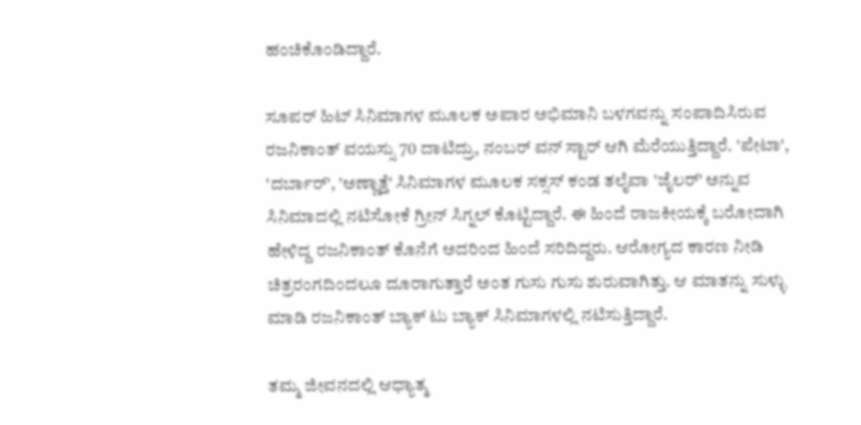ಹಂಚಿಕೊಂಡಿದ್ದಾರೆ.

ಸೂಪರ್ ಹಿಟ್ ಸಿನಿಮಾಗಳ ಮೂಲಕ ಅಪಾರ ಅಭಿಮಾನಿ ಬಳಗವನ್ನು ಸಂಪಾದಿಸಿರುವ ರಜನಿಕಾಂತ್ ವಯಸ್ಸು 70 ದಾಟಿದ್ರು, ನಂಬರ್ ವನ್ ಸ್ಟಾರ್ ಆಗಿ ಮೆರೆಯುತ್ತಿದ್ದಾರೆ. 'ಪೇಟಾ', 'ದರ್ಬಾರ್', 'ಅಣ್ಣಾತ್ತೆ' ಸಿನಿಮಾಗಳ ಮೂಲಕ ಸಕ್ಸಸ್ ಕಂಡ ತಲೈವಾ 'ಜೈಲರ್' ಅನ್ನುವ ಸಿನಿಮಾದಲ್ಲಿ ನಟಿಸೋಕೆ ಗ್ರೀನ್ ಸಿಗ್ನಲ್ ಕೊಟ್ಟಿದ್ದಾರೆ. ಈ ಹಿಂದೆ ರಾಜಕೀಯಕ್ಕೆ ಬರೋದಾಗಿ ಹೇಳಿದ್ದ ರಜನಿಕಾಂತ್ ಕೊನೆಗೆ ಅದರಿಂದ ಹಿಂದೆ ಸರಿದಿದ್ದರು. ಆರೋಗ್ಯದ ಕಾರಣ ನೀಡಿ ಚಿತ್ರರಂಗದಿಂದಲೂ ದೂರಾಗುತ್ತಾರೆ ಅಂತ ಗುಸು ಗುಸು ಶುರುವಾಗಿತ್ತು. ಆ ಮಾತನ್ನು ಸುಳ್ಳು ಮಾಡಿ ರಜನಿಕಾಂತ್ ಬ್ಯಾಕ್ ಟು ಬ್ಯಾಕ್ ಸಿನಿಮಾಗಳಲ್ಲಿ ನಟಿಸುತ್ತಿದ್ದಾರೆ.

ತಮ್ಮ ಜೀವನದಲ್ಲಿ ಆಧ್ಯಾತ್ಮ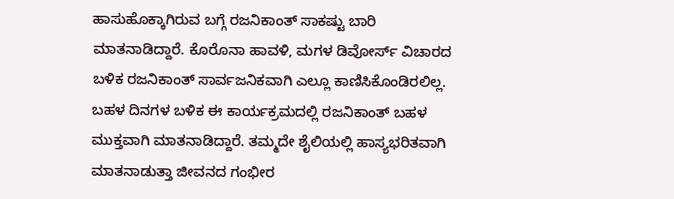ಹಾಸುಹೊಕ್ಕಾಗಿರುವ ಬಗ್ಗೆ ರಜನಿಕಾಂತ್ ಸಾಕಷ್ಟು ಬಾರಿ ಮಾತನಾಡಿದ್ದಾರೆ. ಕೊರೊನಾ ಹಾವಳಿ, ಮಗಳ ಡಿವೋರ್ಸ್‌ ವಿಚಾರದ ಬಳಿಕ ರಜನಿಕಾಂತ್ ಸಾರ್ವಜನಿಕವಾಗಿ ಎಲ್ಲೂ ಕಾಣಿಸಿಕೊಂಡಿರಲಿಲ್ಲ. ಬಹಳ ದಿನಗಳ ಬಳಿಕ ಈ ಕಾರ್ಯಕ್ರಮದಲ್ಲಿ ರಜನಿಕಾಂತ್ ಬಹಳ ಮುಕ್ತವಾಗಿ ಮಾತನಾಡಿದ್ದಾರೆ. ತಮ್ಮದೇ ಶೈಲಿಯಲ್ಲಿ ಹಾಸ್ಯಭರಿತವಾಗಿ ಮಾತನಾಡುತ್ತಾ ಜೀವನದ ಗಂಭೀರ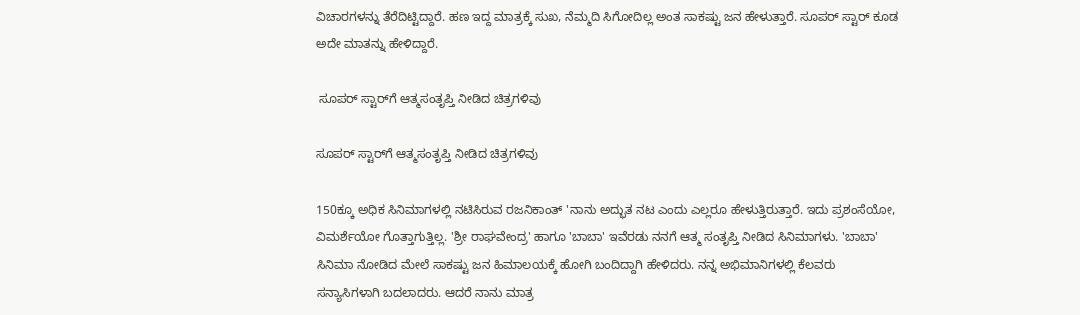ವಿಚಾರಗಳನ್ನು ತೆರೆದಿಟ್ಟಿದ್ದಾರೆ. ಹಣ ಇದ್ದ ಮಾತ್ರಕ್ಕೆ ಸುಖ, ನೆಮ್ಮದಿ ಸಿಗೋದಿಲ್ಲ ಅಂತ ಸಾಕಷ್ಟು ಜನ ಹೇಳುತ್ತಾರೆ. ಸೂಪರ್ ಸ್ಟಾರ್ ಕೂಡ ಅದೇ ಮಾತನ್ನು ಹೇಳಿದ್ದಾರೆ.

 ಸೂಪರ್ ಸ್ಟಾರ್‌ಗೆ ಆತ್ಮಸಂತೃಪ್ತಿ ನೀಡಿದ ಚಿತ್ರಗಳಿವು

ಸೂಪರ್ ಸ್ಟಾರ್‌ಗೆ ಆತ್ಮಸಂತೃಪ್ತಿ ನೀಡಿದ ಚಿತ್ರಗಳಿವು

150ಕ್ಕೂ ಅಧಿಕ ಸಿನಿಮಾಗಳಲ್ಲಿ ನಟಿಸಿರುವ ರಜನಿಕಾಂತ್ 'ನಾನು ಅದ್ಭುತ ನಟ ಎಂದು ಎಲ್ಲರೂ ಹೇಳುತ್ತಿರುತ್ತಾರೆ. ಇದು ಪ್ರಶಂಸೆಯೋ, ವಿಮರ್ಶೆಯೋ ಗೊತ್ತಾಗುತ್ತಿಲ್ಲ. 'ಶ್ರೀ ರಾಘವೇಂದ್ರ' ಹಾಗೂ 'ಬಾಬಾ' ಇವೆರಡು ನನಗೆ ಆತ್ಮ ಸಂತೃಪ್ತಿ ನೀಡಿದ ಸಿನಿಮಾಗಳು. 'ಬಾಬಾ' ಸಿನಿಮಾ ನೋಡಿದ ಮೇಲೆ ಸಾಕಷ್ಟು ಜನ ಹಿಮಾಲಯಕ್ಕೆ ಹೋಗಿ ಬಂದಿದ್ದಾಗಿ ಹೇಳಿದರು. ನನ್ನ ಅಭಿಮಾನಿಗಳಲ್ಲಿ ಕೆಲವರು ಸನ್ಯಾಸಿಗಳಾಗಿ ಬದಲಾದರು. ಆದರೆ ನಾನು ಮಾತ್ರ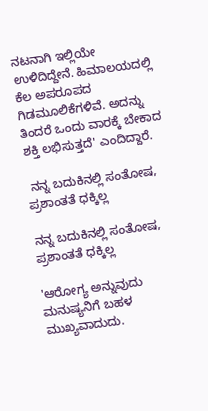ನಟನಾಗಿ ಇಲ್ಲಿಯೇ ಉಳಿದಿದ್ದೇನೆ. ಹಿಮಾಲಯದಲ್ಲಿ ಕೆಲ ಅಪರೂಪದ ಗಿಡಮೂಲಿಕೆಗಳಿವೆ. ಅದನ್ನು ತಿಂದರೆ ಒಂದು ವಾರಕ್ಕೆ ಬೇಕಾದ ಶಕ್ತಿ ಲಭಿಸುತ್ತದೆ' ಎಂದಿದ್ದಾರೆ.

 ನನ್ನ ಬದುಕಿನಲ್ಲಿ ಸಂತೋಷ, ಪ್ರಶಾಂತತೆ ಧಕ್ಕಿಲ್ಲ

ನನ್ನ ಬದುಕಿನಲ್ಲಿ ಸಂತೋಷ, ಪ್ರಶಾಂತತೆ ಧಕ್ಕಿಲ್ಲ

'ಆರೋಗ್ಯ ಅನ್ನುವುದು ಮನುಷ್ಯನಿಗೆ ಬಹಳ ಮುಖ್ಯವಾದುದು.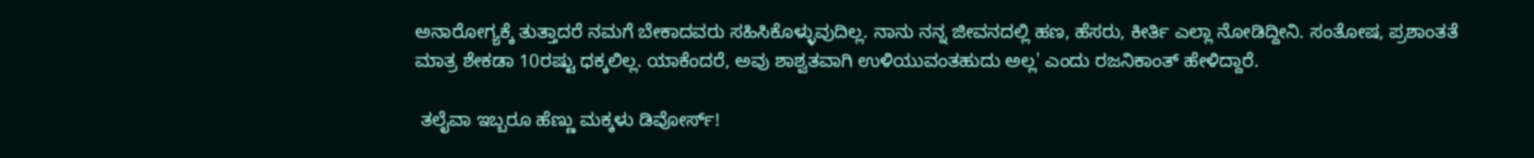ಅನಾರೋಗ್ಯಕ್ಕೆ ತುತ್ತಾದರೆ ನಮಗೆ ಬೇಕಾದವರು ಸಹಿಸಿಕೊಳ್ಳುವುದಿಲ್ಲ. ನಾನು ನನ್ನ ಜೀವನದಲ್ಲಿ ಹಣ, ಹೆಸರು, ಕೀರ್ತಿ ಎಲ್ಲಾ ನೋಡಿದ್ದೀನಿ. ಸಂತೋಷ, ಪ್ರಶಾಂತತೆ ಮಾತ್ರ ಶೇಕಡಾ 10ರಷ್ಟು ಧಕ್ಕಲಿಲ್ಲ. ಯಾಕೆಂದರೆ, ಅವು ಶಾಶ್ವತವಾಗಿ ಉಳಿಯುವಂತಹುದು ಅಲ್ಲ' ಎಂದು ರಜನಿಕಾಂತ್ ಹೇಳಿದ್ದಾರೆ.

 ತಲೈವಾ ಇಬ್ಬರೂ ಹೆಣ್ಣು ಮಕ್ಕಳು ಡಿವೋರ್ಸ್!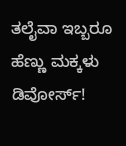ತಲೈವಾ ಇಬ್ಬರೂ ಹೆಣ್ಣು ಮಕ್ಕಳು ಡಿವೋರ್ಸ್!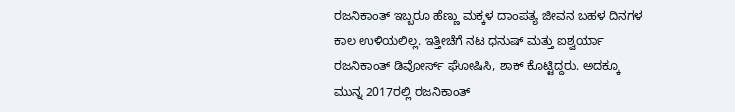ರಜನಿಕಾಂತ್ ಇಬ್ಬರೂ ಹೆಣ್ಣು ಮಕ್ಕಳ ದಾಂಪತ್ಯ ಜೀವನ ಬಹಳ ದಿನಗಳ ಕಾಲ ಉಳಿಯಲಿಲ್ಲ. ಇತ್ತೀಚೆಗೆ ನಟ ಧನುಷ್ ಮತ್ತು ಐಶ್ವರ್ಯಾ ರಜನಿಕಾಂತ್ ಡಿವೋರ್ಸ್ ಘೋಷಿಸಿ, ಶಾಕ್ ಕೊಟ್ಟಿದ್ದರು. ಅದಕ್ಕೂ ಮುನ್ನ 2017ರಲ್ಲಿ ರಜನಿಕಾಂತ್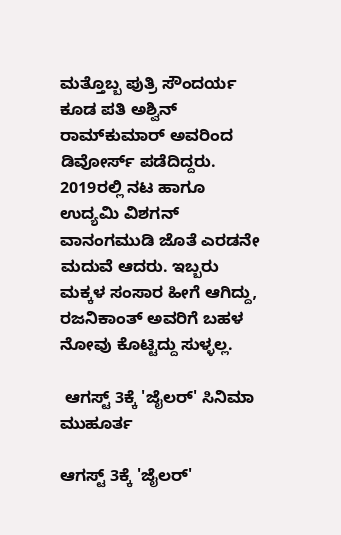ಮತ್ತೊಬ್ಬ ಪುತ್ರಿ ಸೌಂದರ್ಯ ಕೂಡ ಪತಿ ಅಶ್ವಿನ್ ರಾಮ್‌ಕುಮಾರ್ ಅವರಿಂದ ಡಿವೋರ್ಸ್ ಪಡೆದಿದ್ದರು. 2019ರಲ್ಲಿ ನಟ ಹಾಗೂ ಉದ್ಯಮಿ ವಿಶಗನ್ ವಾನಂಗಮುಡಿ ಜೊತೆ ಎರಡನೇ ಮದುವೆ ಆದರು. ಇಬ್ಬರು ಮಕ್ಕಳ ಸಂಸಾರ ಹೀಗೆ ಆಗಿದ್ದು, ರಜನಿಕಾಂತ್‌ ಅವರಿಗೆ ಬಹಳ ನೋವು ಕೊಟ್ಟಿದ್ದು ಸುಳ್ಳಲ್ಲ.

 ಆಗಸ್ಟ್ 3ಕ್ಕೆ 'ಜೈಲರ್' ಸಿನಿಮಾ ಮುಹೂರ್ತ

ಆಗಸ್ಟ್ 3ಕ್ಕೆ 'ಜೈಲರ್'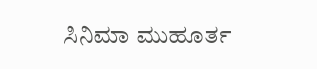ಸಿನಿಮಾ ಮುಹೂರ್ತ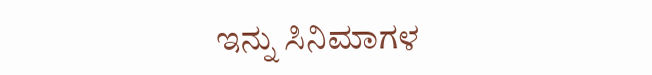ಇನ್ನು ಸಿನಿಮಾಗಳ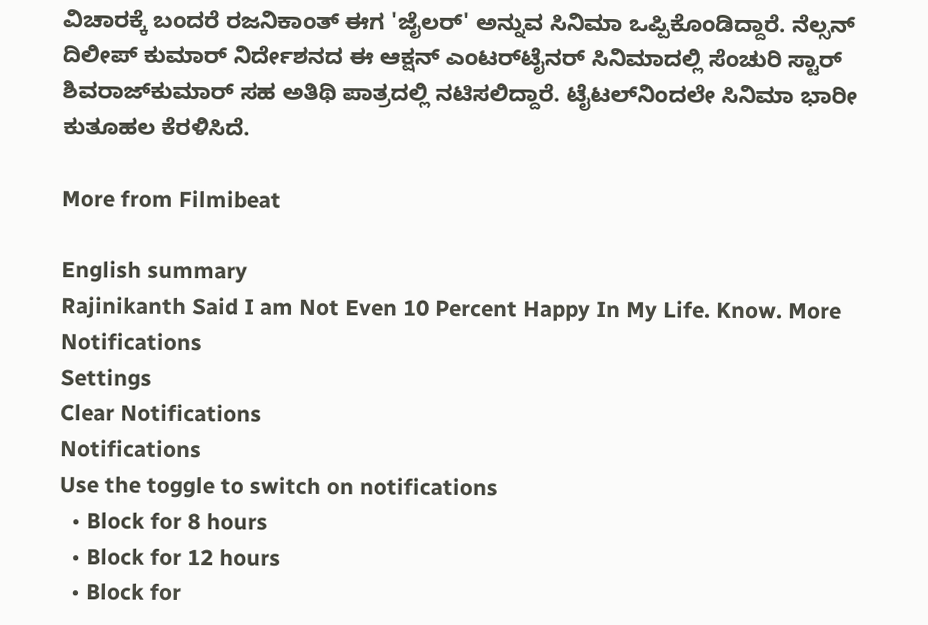ವಿಚಾರಕ್ಕೆ ಬಂದರೆ ರಜನಿಕಾಂತ್ ಈಗ 'ಜೈಲರ್' ಅನ್ನುವ ಸಿನಿಮಾ ಒಪ್ಪಿಕೊಂಡಿದ್ದಾರೆ. ನೆಲ್ಸನ್ ದಿಲೀಪ್‌ ಕುಮಾರ್ ನಿರ್ದೇಶನದ ಈ ಆಕ್ಷನ್‌ ಎಂಟರ್‌ಟೈನರ್ ಸಿನಿಮಾದಲ್ಲಿ ಸೆಂಚುರಿ ಸ್ಟಾರ್ ಶಿವರಾಜ್‌ಕುಮಾರ್ ಸಹ ಅತಿಥಿ ಪಾತ್ರದಲ್ಲಿ ನಟಿಸಲಿದ್ದಾರೆ. ಟೈಟಲ್‌ನಿಂದಲೇ ಸಿನಿಮಾ ಭಾರೀ ಕುತೂಹಲ ಕೆರಳಿಸಿದೆ.

More from Filmibeat

English summary
Rajinikanth Said I am Not Even 10 Percent Happy In My Life. Know. More
Notifications
Settings
Clear Notifications
Notifications
Use the toggle to switch on notifications
  • Block for 8 hours
  • Block for 12 hours
  • Block for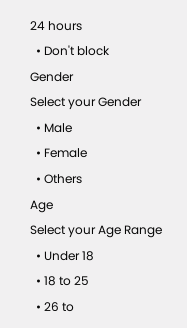24 hours
  • Don't block
Gender
Select your Gender
  • Male
  • Female
  • Others
Age
Select your Age Range
  • Under 18
  • 18 to 25
  • 26 to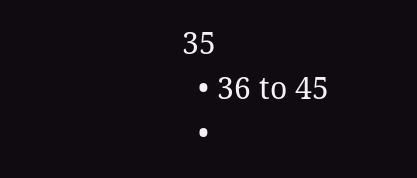35
  • 36 to 45
  •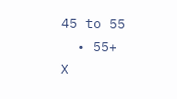45 to 55
  • 55+
X